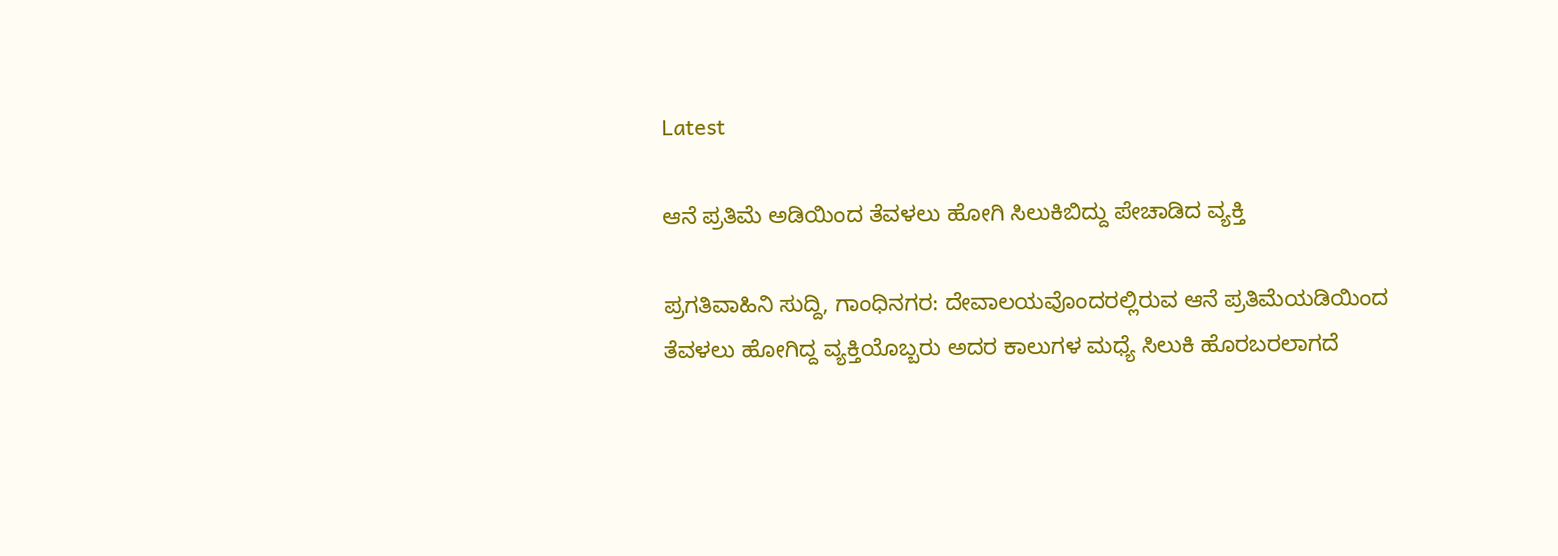Latest

ಆನೆ ಪ್ರತಿಮೆ ಅಡಿಯಿಂದ ತೆವಳಲು ಹೋಗಿ ಸಿಲುಕಿಬಿದ್ದು ಪೇಚಾಡಿದ ವ್ಯಕ್ತಿ

ಪ್ರಗತಿವಾಹಿನಿ ಸುದ್ದಿ, ಗಾಂಧಿನಗರ: ದೇವಾಲಯವೊಂದರಲ್ಲಿರುವ ಆನೆ ಪ್ರತಿಮೆಯಡಿಯಿಂದ ತೆವಳಲು ಹೋಗಿದ್ದ ವ್ಯಕ್ತಿಯೊಬ್ಬರು ಅದರ ಕಾಲುಗಳ ಮಧ್ಯೆ ಸಿಲುಕಿ ಹೊರಬರಲಾಗದೆ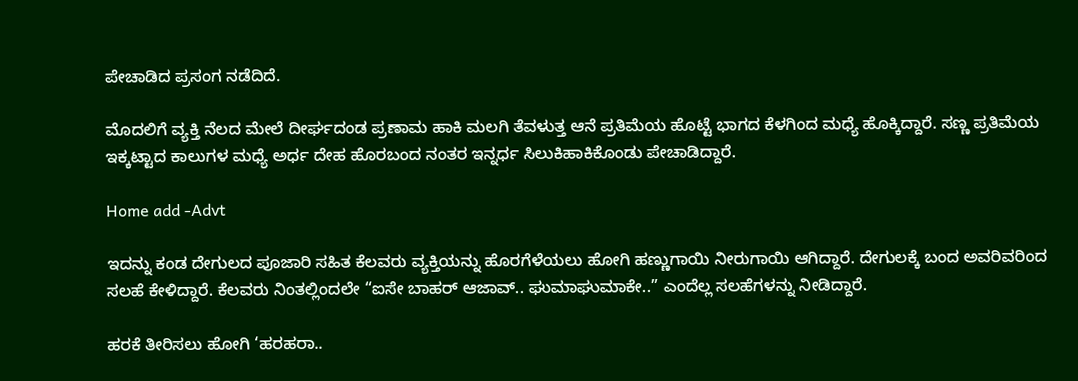ಪೇಚಾಡಿದ ಪ್ರಸಂಗ ನಡೆದಿದೆ.

ಮೊದಲಿಗೆ ವ್ಯಕ್ತಿ ನೆಲದ ಮೇಲೆ ದೀರ್ಘದಂಡ ಪ್ರಣಾಮ ಹಾಕಿ ಮಲಗಿ ತೆವಳುತ್ತ ಆನೆ ಪ್ರತಿಮೆಯ ಹೊಟ್ಟೆ ಭಾಗದ ಕೆಳಗಿಂದ ಮಧ್ಯೆ ಹೊಕ್ಕಿದ್ದಾರೆ. ಸಣ್ಣ ಪ್ರತಿಮೆಯ ಇಕ್ಕಟ್ಟಾದ ಕಾಲುಗಳ ಮಧ್ಯೆ ಅರ್ಧ ದೇಹ ಹೊರಬಂದ ನಂತರ ಇನ್ನರ್ಧ ಸಿಲುಕಿಹಾಕಿಕೊಂಡು ಪೇಚಾಡಿದ್ದಾರೆ.

Home add -Advt

ಇದನ್ನು ಕಂಡ ದೇಗುಲದ ಪೂಜಾರಿ ಸಹಿತ ಕೆಲವರು ವ್ಯಕ್ತಿಯನ್ನು ಹೊರಗೆಳೆಯಲು ಹೋಗಿ ಹಣ್ಣುಗಾಯಿ ನೀರುಗಾಯಿ ಆಗಿದ್ದಾರೆ. ದೇಗುಲಕ್ಕೆ ಬಂದ ಅವರಿವರಿಂದ ಸಲಹೆ ಕೇಳಿದ್ದಾರೆ. ಕೆಲವರು ನಿಂತಲ್ಲಿಂದಲೇ “ಐಸೇ ಬಾಹರ್ ಆಜಾವ್.. ಘುಮಾಘುಮಾಕೇ..” ಎಂದೆಲ್ಲ ಸಲಹೆಗಳನ್ನು ನೀಡಿದ್ದಾರೆ.

ಹರಕೆ ತೀರಿಸಲು ಹೋಗಿ ‘ಹರಹರಾ..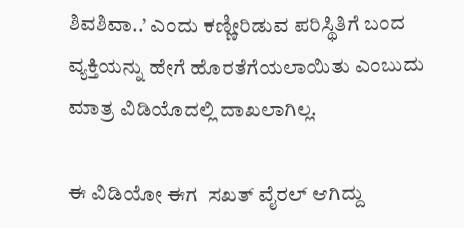ಶಿವಶಿವಾ..’ ಎಂದು ಕಣ್ಣೀರಿಡುವ ಪರಿಸ್ಥಿತಿಗೆ ಬಂದ ವ್ಯಕ್ತಿಯನ್ನು ಹೇಗೆ ಹೊರತೆಗೆಯಲಾಯಿತು ಎಂಬುದು ಮಾತ್ರ ವಿಡಿಯೊದಲ್ಲಿ ದಾಖಲಾಗಿಲ್ಲ.

ಈ ವಿಡಿಯೋ ಈಗ  ಸಖತ್ ವೈರಲ್ ಆಗಿದ್ದು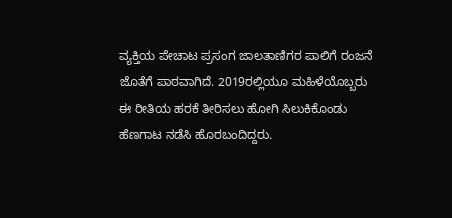ವ್ಯಕ್ತಿಯ ಪೇಚಾಟ ಪ್ರಸಂಗ ಜಾಲತಾಣಿಗರ ಪಾಲಿಗೆ ರಂಜನೆ ಜೊತೆಗೆ ಪಾಠವಾಗಿದೆ. 2019ರಲ್ಲಿಯೂ ಮಹಿಳೆಯೊಬ್ಬರು ಈ ರೀತಿಯ ಹರಕೆ ತೀರಿಸಲು ಹೋಗಿ ಸಿಲುಕಿಕೊಂಡು ಹೆಣಗಾಟ ನಡೆಸಿ ಹೊರಬಂದಿದ್ದರು.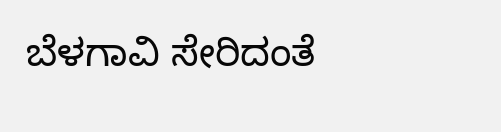ಬೆಳಗಾವಿ ಸೇರಿದಂತೆ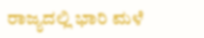ರಾಜ್ಯದಲ್ಲಿ ಭಾರಿ ಮಳೆ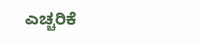ಎಚ್ಚರಿಕೆ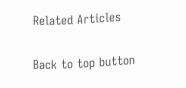Related Articles

Back to top button